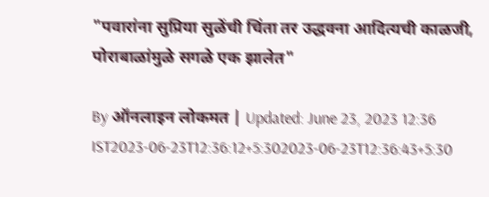"पवारांना सुप्रिया सुळेंची चिंता तर उद्धवना आदित्यची काळजी, पोराबाळांमुळे सगळे एक झालेत"

By ऑनलाइन लोकमत | Updated: June 23, 2023 12:36 IST2023-06-23T12:36:12+5:302023-06-23T12:36:43+5:30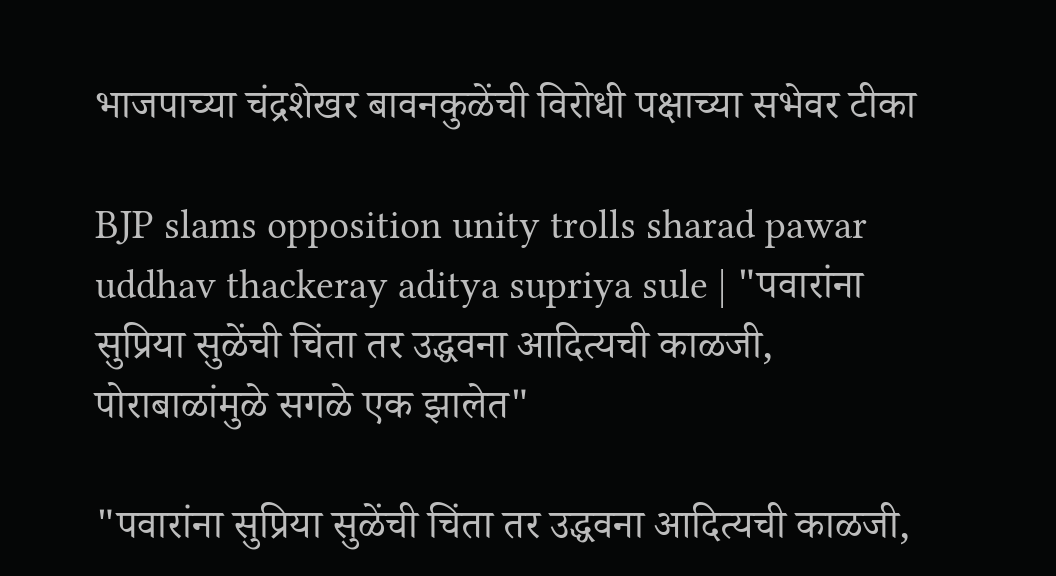भाजपाच्या चंद्रशेखर बावनकुळेंची विरोधी पक्षाच्या सभेवर टीका

BJP slams opposition unity trolls sharad pawar uddhav thackeray aditya supriya sule | "पवारांना सुप्रिया सुळेंची चिंता तर उद्धवना आदित्यची काळजी, पोराबाळांमुळे सगळे एक झालेत"

"पवारांना सुप्रिया सुळेंची चिंता तर उद्धवना आदित्यची काळजी,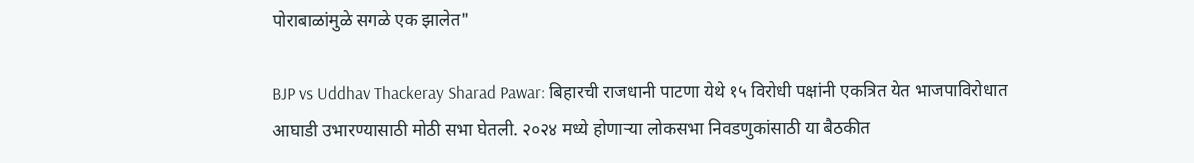पोराबाळांमुळे सगळे एक झालेत"

BJP vs Uddhav Thackeray Sharad Pawar: बिहारची राजधानी पाटणा येथे १५ विरोधी पक्षांनी एकत्रित येत भाजपाविरोधात आघाडी उभारण्यासाठी मोठी सभा घेतली. २०२४ मध्ये होणाऱ्या लोकसभा निवडणुकांसाठी या बैठकीत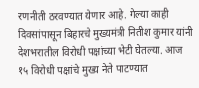रणनीती ठरवण्यात येणार आहे. गेल्या काही दिवसांपासून बिहारचे मुख्यमंत्री नितीश कुमार यांनी देशभरातील विरोधी पक्षांच्या भेटी घेतल्या. आज १५ विरोधी पक्षांचे मुख्य नेते पाटण्यात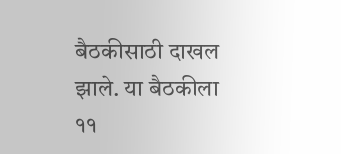बैठकीसाठी दाखल झाले. या बैठकीला ११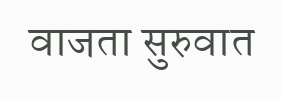वाजता सुरुवात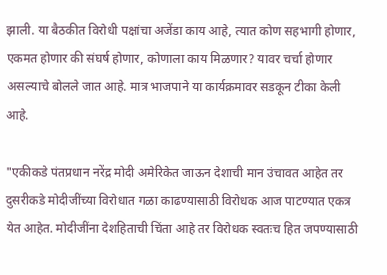झाली. या बैठकीत विरोधी पक्षांचा अजेंडा काय आहे, त्यात कोण सहभागी होणार, एकमत होणार की संघर्ष होणार, कोणाला काय मिळणार? यावर चर्चा होणार असल्याचे बोलले जात आहे. मात्र भाजपाने या कार्यक्रमावर सडकून टीका केली आहे.

"एकीकडे पंतप्रधान नरेंद्र मोदी अमेरिकेत जाऊन देशाची मान उंचावत आहेत तर दुसरीकडे मोदीजींच्या विरोधात गळा काढण्यासाठी विरोधक आज पाटण्यात एकत्र येत आहेत. मोदीजींना देशहिताची चिंता आहे तर विरोधक स्वतःच हित जपण्यासाठी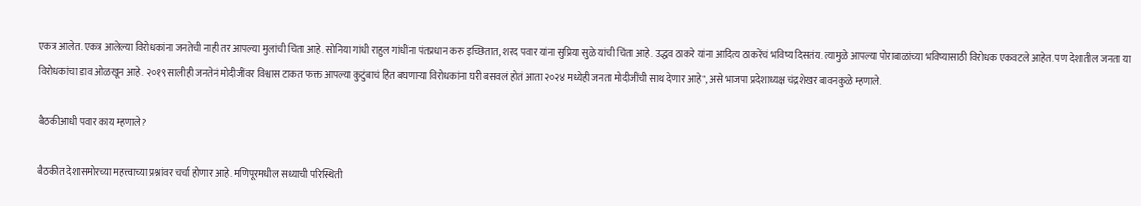एकत्र आलेत. एकत्र आलेल्या विरोधकांना जनतेची नाही तर आपल्या मुलांची चिंता आहे. सोनिया गांधी राहुल गांधींना पंतप्रधान करु इच्छितात, शरद पवार यांना सुप्रिया सुळे यांची चिंता आहे. उद्धव ठाकरे यांना आदित्य ठाकरेंचं भविष्य दिसतंय. त्यामुळे आपल्या पोराबाळांच्या भविष्यासाठी विरोधक एकवटले आहेत. पण देशातील जनता या विरोधकांचा डाव ओळखून आहे. २०१९ सालीही जनतेनं मोदीजींवर विश्वास टाकत फक्त आपल्या कुटुंबाचं हित बघणाऱ्या विरोधकांना घरी बसवलं होतं आता २०२४ मध्येही जनता मोदीजींची साथ देणार आहे", असे भाजपा प्रदेशाध्यक्ष चंद्रशेखर बावनकुळे म्हणाले.

बैठकीआधी पवार काय म्हणाले?

बैठकीत देशासमोरच्या महत्त्वाच्या प्रश्नांवर चर्चा होणार आहे. मणिपूरमधील सध्याची परिस्थिती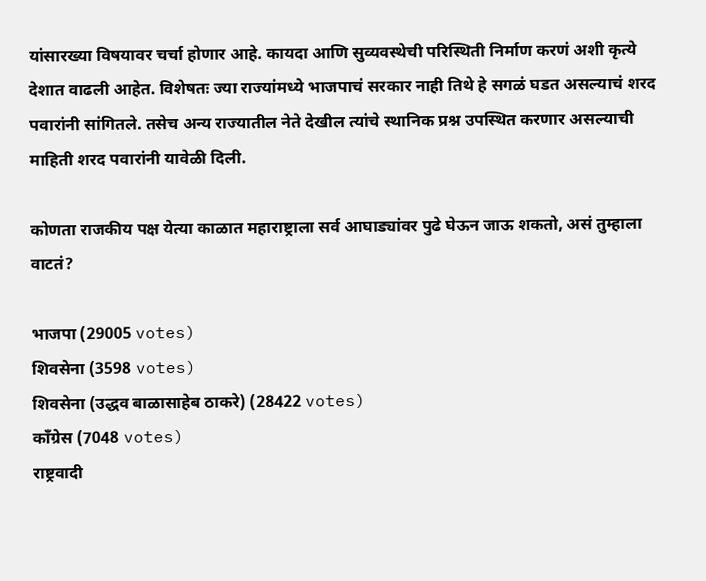यांसारख्या विषयावर चर्चा होणार आहे. कायदा आणि सुव्यवस्थेची परिस्थिती निर्माण करणं अशी कृत्ये देशात वाढली आहेत. विशेषतः ज्या राज्यांमध्ये भाजपाचं सरकार नाही तिथे हे सगळं घडत असल्याचं शरद पवारांनी सांगितले. तसेच अन्य राज्यातील नेते देखील त्यांचे स्थानिक प्रश्न उपस्थित करणार असल्याची माहिती शरद पवारांनी यावेळी दिली.

कोणता राजकीय पक्ष येत्या काळात महाराष्ट्राला सर्व आघाड्यांवर पुढे घेऊन जाऊ शकतो, असं तुम्हाला वाटतं?

भाजपा (29005 votes)
शिवसेना (3598 votes)
शिवसेना (उद्धव बाळासाहेब ठाकरे) (28422 votes)
काँग्रेस (7048 votes)
राष्ट्रवादी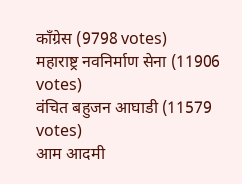काँग्रेस (9798 votes)
महाराष्ट्र नवनिर्माण सेना (11906 votes)
वंचित बहुजन आघाडी (11579 votes)
आम आदमी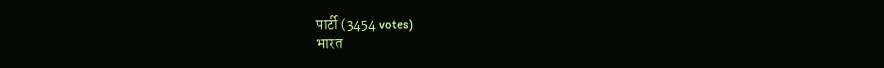पार्टी (3454 votes)
भारत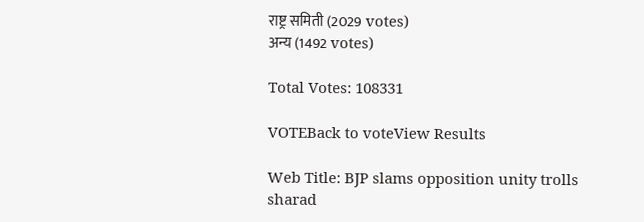राष्ट्र समिती (2029 votes)
अन्य (1492 votes)

Total Votes: 108331

VOTEBack to voteView Results

Web Title: BJP slams opposition unity trolls sharad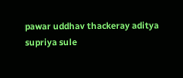pawar uddhav thackeray aditya supriya sule